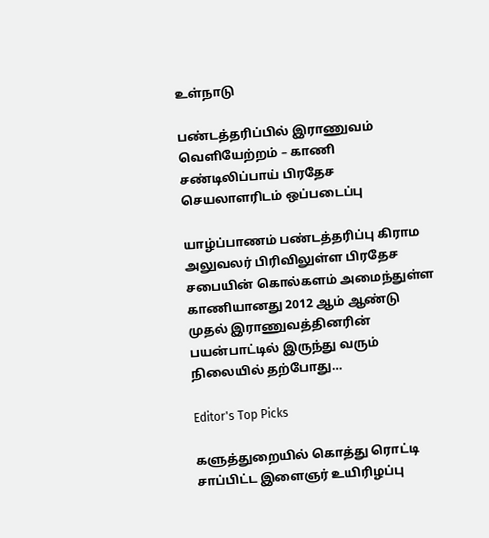உள்நாடு

பண்டத்தரிப்பில் இராணுவம் வெளியேற்றம் – காணி சண்டிலிப்பாய் பிரதேச செயலாளரிடம் ஒப்படைப்பு

யாழ்ப்பாணம் பண்டத்தரிப்பு கிராம அலுவலர் பிரிவிலுள்ள பிரதேச சபையின் கொல்களம் அமைந்துள்ள காணியானது 2012 ஆம் ஆண்டு முதல் இராணுவத்தினரின் பயன்பாட்டில் இருந்து வரும் நிலையில் தற்போது…

Editor's Top Picks

களுத்துறையில் கொத்து ரொட்டி சாப்பிட்ட இளைஞர் உயிரிழப்பு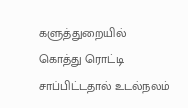களுத்துறையில் கொத்து ரொட்டி சாப்பிட்டதால் உடல்நலம்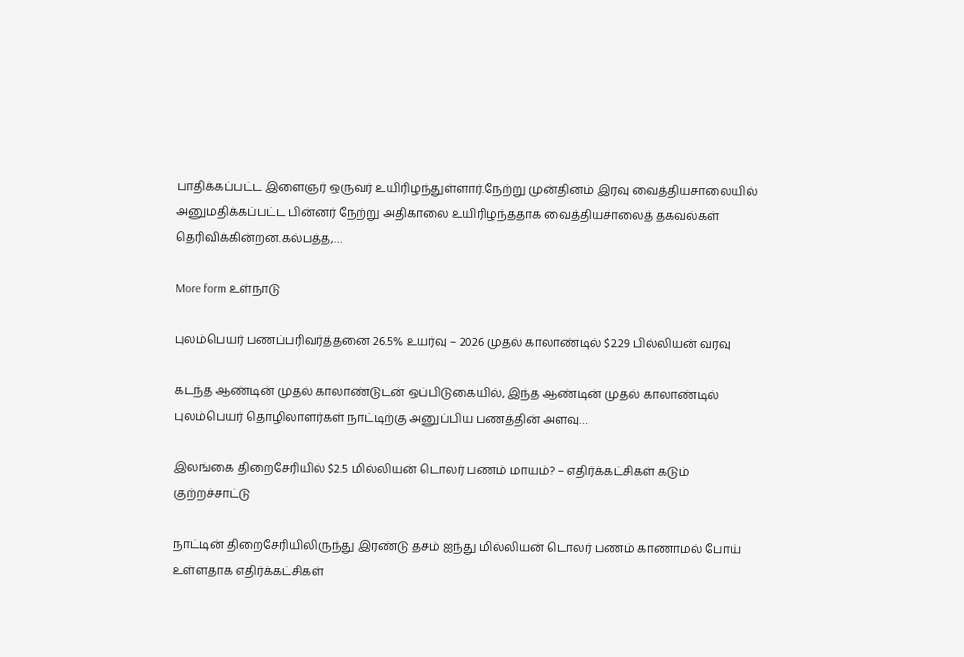பாதிக்கப்பட்ட இளைஞர் ஒருவர் உயிரிழந்துள்ளார்.நேற்று முன்தினம் இரவு வைத்தியசாலையில் அனுமதிக்கப்பட்ட பின்னர் நேற்று அதிகாலை உயிரிழந்ததாக வைத்தியசாலைத் தகவல்கள் தெரிவிக்கின்றன.கல்பத்த,…

More form உள்நாடு

புலம்பெயர் பணப்பரிவர்த்தனை 26.5% உயர்வு – 2026 முதல் காலாண்டில் $2.29 பில்லியன் வரவு

கடந்த ஆண்டின் முதல் காலாண்டுடன் ஒப்பிடுகையில், இந்த ஆண்டின் முதல் காலாண்டில் புலம்பெயர் தொழிலாளர்கள் நாட்டிற்கு அனுப்பிய பணத்தின் அளவு…

இலங்கை திறைசேரியில் $2.5 மில்லியன் டொலர் பணம் மாயம்? – எதிர்க்கட்சிகள் கடும் குற்றச்சாட்டு

நாட்டின் திறைசேரியிலிருந்து இரண்டு தசம் ஐந்து மில்லியன் டொலர் பணம் காணாமல் போய் உள்ளதாக எதிர்க்கட்சிகள்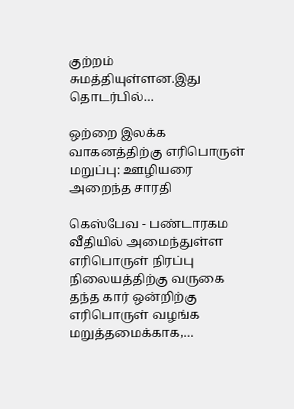குற்றம் சுமத்தியுள்ளன.இது தொடர்பில்…

ஒற்றை இலக்க வாகனத்திற்கு எரிபொருள் மறுப்பு: ஊழியரை அறைந்த சாரதி

கெஸ்பேவ - பண்டாரகம வீதியில் அமைந்துள்ள எரிபொருள் நிரப்பு நிலையத்திற்கு வருகை தந்த கார் ஒன்றிற்கு எரிபொருள் வழங்க மறுத்தமைக்காக,…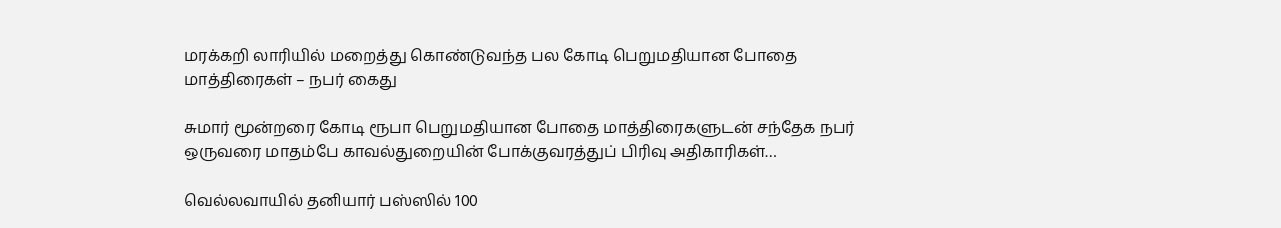மரக்கறி லாரியில் மறைத்து கொண்டுவந்த பல கோடி பெறுமதியான போதை மாத்திரைகள் – நபர் கைது

சுமார் மூன்றரை கோடி ரூபா பெறுமதியான போதை மாத்திரைகளுடன் சந்தேக நபர் ஒருவரை மாதம்பே காவல்துறையின் போக்குவரத்துப் பிரிவு அதிகாரிகள்…

வெல்லவாயில் தனியார் பஸ்ஸில் 100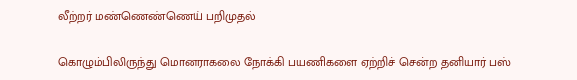லீற்றர் மண்ணெண்ணெய் பறிமுதல்

கொழும்பிலிருந்து மொனராகலை நோக்கி பயணிகளை ஏற்றிச் சென்ற தனியார் பஸ்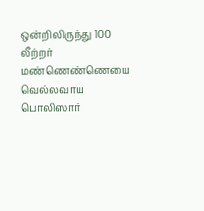ஒன்றிலிருந்து 100 லீற்றர் மண்ணெண்ணெயை வெல்லவாய பொலிஸார்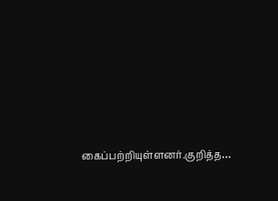கைப்பற்றியுள்ளனர்.குறித்த…